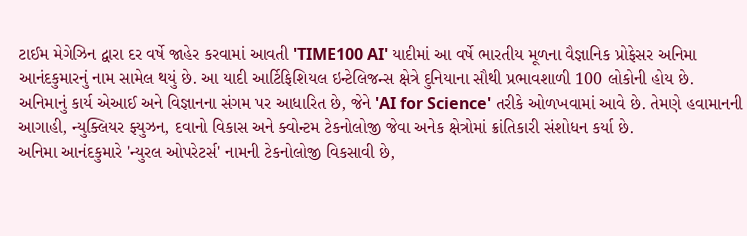ટાઈમ મેગેઝિન દ્વારા દર વર્ષે જાહેર કરવામાં આવતી 'TIME100 AI' યાદીમાં આ વર્ષે ભારતીય મૂળના વૈજ્ઞાનિક પ્રોફેસર અનિમા આનંદકુમારનું નામ સામેલ થયું છે. આ યાદી આર્ટિફિશિયલ ઇન્ટેલિજન્સ ક્ષેત્રે દુનિયાના સૌથી પ્રભાવશાળી 100 લોકોની હોય છે. અનિમાનું કાર્ય એઆઈ અને વિજ્ઞાનના સંગમ પર આધારિત છે, જેને 'AI for Science' તરીકે ઓળખવામાં આવે છે. તેમણે હવામાનની આગાહી, ન્યુક્લિયર ફ્યુઝન, દવાનો વિકાસ અને ક્વોન્ટમ ટેકનોલોજી જેવા અનેક ક્ષેત્રોમાં ક્રાંતિકારી સંશોધન કર્યા છે.
અનિમા આનંદકુમારે 'ન્યુરલ ઓપરેટર્સ' નામની ટેકનોલોજી વિકસાવી છે,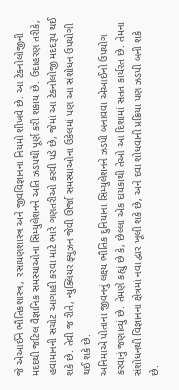જે એઆઈને ભૌતિકશાસ્ત્ર, રસાયણશાસ્ત્ર અને જીવવિજ્ઞાનના નિયમો શીખવે છે. આ ટેકનોલોજીની મદદથી જટિલ વૈજ્ઞાનિક સમસ્યાઓના સિમ્યુલેશનને અતિ ઝડપથી પૂર્ણ કરી શકાય છે. ઉદાહરણ તરીકે, હવામાનની સચોટ આગાહી કરવા માટે ભારે ગણતરીઓ કરવી પડે છે, જેમાં આ ટેકનોલોજી મદદરૂપ થઈ શકે છે. તેવી જ રીતે, ન્યુક્લિયર ફ્યુઝન જેવી ઊર્જા સમસ્યાઓના ઉકેલમાં પણ આ સંશોધન ઉપયોગી થઈ શકે છે.
અનિમાએ પોતાના જીવનનું લક્ષ્ય ભૌતિક દુનિયાના સિમ્યુલેશનને ઝડપી બનાવવા એઆઈનો ઉપયોગ કરવાનું જણાવ્યું છે. તેમણે કહ્યું છે કે, છેલ્લા એક દાયકાથી તેઓ આ દિશામાં સતત કાર્યરત છે. તેમના સંશોધનથી વિજ્ઞાનના ક્ષેત્રમાં નવા દ્વાર ખૂલી શકે છે, અને દવા શોધવાની પ્રક્રિયા પણ ઝડપી બની શકે છે.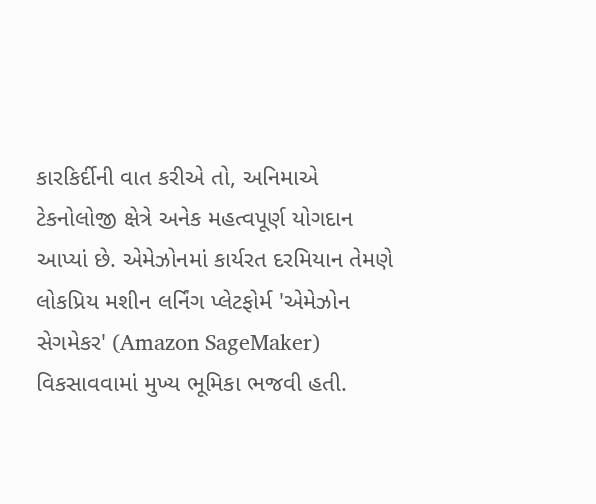કારકિર્દીની વાત કરીએ તો, અનિમાએ ટેકનોલોજી ક્ષેત્રે અનેક મહત્વપૂર્ણ યોગદાન આપ્યાં છે. એમેઝોનમાં કાર્યરત દરમિયાન તેમણે લોકપ્રિય મશીન લર્નિંગ પ્લેટફોર્મ 'એમેઝોન સેગમેકર' (Amazon SageMaker) વિકસાવવામાં મુખ્ય ભૂમિકા ભજવી હતી.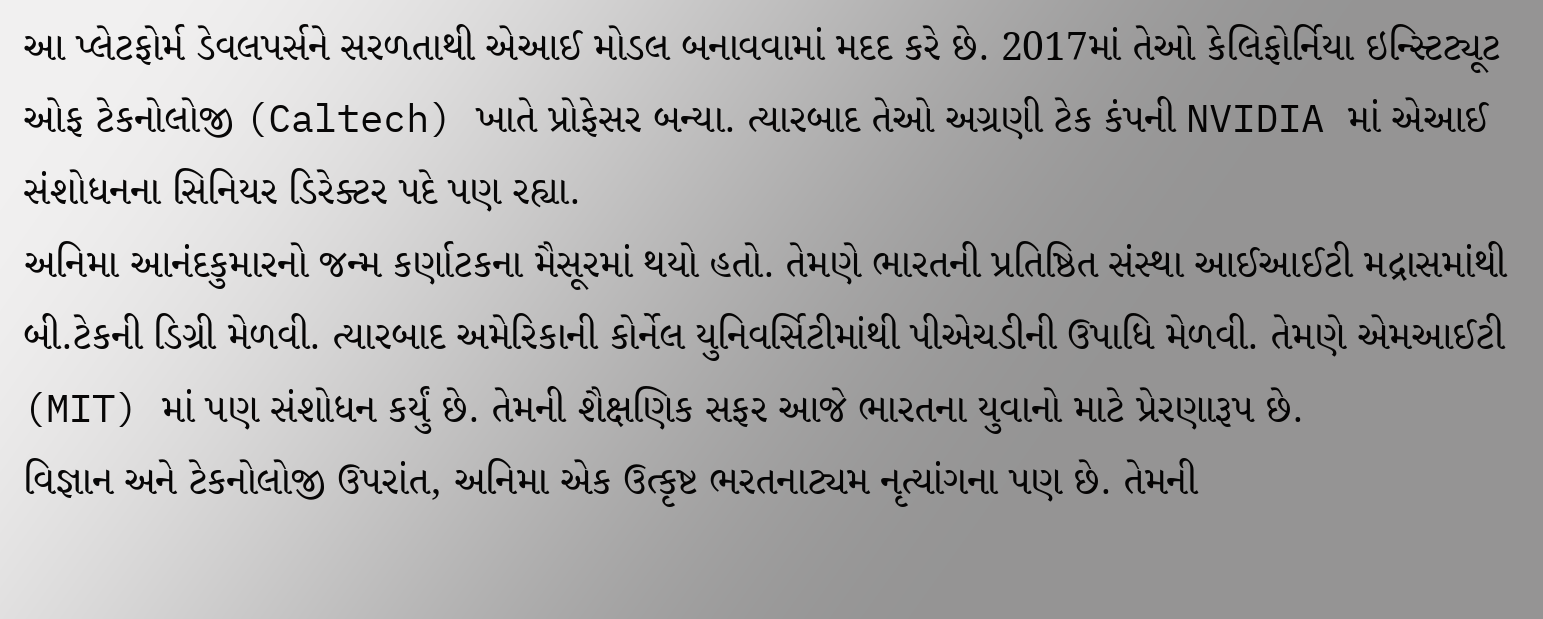આ પ્લેટફોર્મ ડેવલપર્સને સરળતાથી એઆઈ મોડલ બનાવવામાં મદદ કરે છે. 2017માં તેઓ કેલિફોર્નિયા ઇન્સ્ટિટ્યૂટ ઓફ ટેકનોલોજી (Caltech) ખાતે પ્રોફેસર બન્યા. ત્યારબાદ તેઓ અગ્રણી ટેક કંપની NVIDIA માં એઆઈ સંશોધનના સિનિયર ડિરેક્ટર પદે પણ રહ્યા.
અનિમા આનંદકુમારનો જન્મ કર્ણાટકના મૈસૂરમાં થયો હતો. તેમણે ભારતની પ્રતિષ્ઠિત સંસ્થા આઈઆઈટી મદ્રાસમાંથી બી.ટેકની ડિગ્રી મેળવી. ત્યારબાદ અમેરિકાની કોર્નેલ યુનિવર્સિટીમાંથી પીએચડીની ઉપાધિ મેળવી. તેમણે એમઆઈટી (MIT) માં પણ સંશોધન કર્યું છે. તેમની શૈક્ષણિક સફર આજે ભારતના યુવાનો માટે પ્રેરણારૂપ છે.
વિજ્ઞાન અને ટેકનોલોજી ઉપરાંત, અનિમા એક ઉત્કૃષ્ટ ભરતનાટ્યમ નૃત્યાંગના પણ છે. તેમની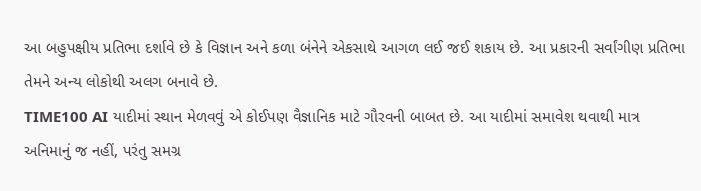આ બહુપક્ષીય પ્રતિભા દર્શાવે છે કે વિજ્ઞાન અને કળા બંનેને એકસાથે આગળ લઈ જઈ શકાય છે. આ પ્રકારની સર્વાંગીણ પ્રતિભા તેમને અન્ય લોકોથી અલગ બનાવે છે.
TIME100 AI યાદીમાં સ્થાન મેળવવું એ કોઈપણ વૈજ્ઞાનિક માટે ગૌરવની બાબત છે. આ યાદીમાં સમાવેશ થવાથી માત્ર અનિમાનું જ નહીં, પરંતુ સમગ્ર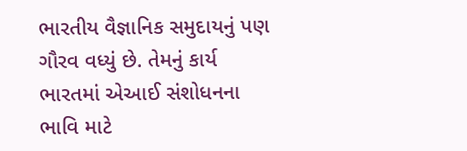ભારતીય વૈજ્ઞાનિક સમુદાયનું પણ ગૌરવ વધ્યું છે. તેમનું કાર્ય ભારતમાં એઆઈ સંશોધનના ભાવિ માટે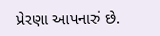પ્રેરણા આપનારું છે.